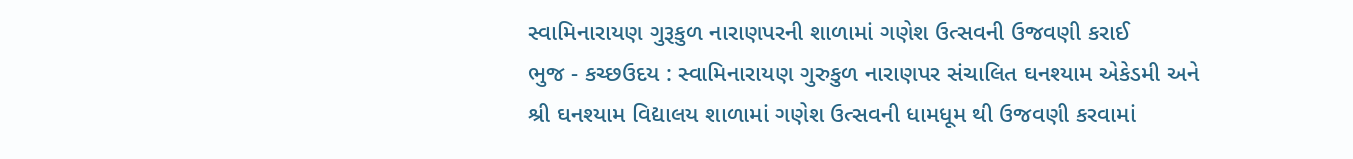સ્વામિનારાયણ ગુરૂકુળ નારાણપરની શાળામાં ગણેશ ઉત્સવની ઉજવણી કરાઈ
ભુજ - કચ્છઉદય : સ્વામિનારાયણ ગુરુકુળ નારાણપર સંચાલિત ઘનશ્યામ એકેડમી અને શ્રી ઘનશ્યામ વિદ્યાલય શાળામાં ગણેશ ઉત્સવની ધામધૂમ થી ઉજવણી કરવામાં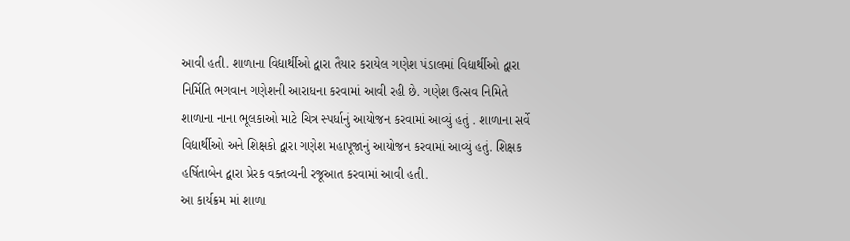આવી હતી. શાળાના વિદ્યાર્થીઓ દ્વારા તૈયાર કરાયેલ ગણેશ પંડાલમાં વિદ્યાર્થીઓ દ્વારા નિર્મિતિ ભગવાન ગણેશની આરાધના કરવામાં આવી રહી છે. ગણેશ ઉત્સવ નિમિતે શાળાના નાના ભૂલકાઓ માટે ચિત્ર સ્પર્ધાનું આયોજન કરવામાં આવ્યું હતું . શાળાના સર્વે વિદ્યાર્થીઓ અને શિક્ષકો દ્વારા ગણેશ મહાપૂજાનું આયોજન કરવામાં આવ્યું હતું. શિક્ષક હર્ષિતાબેન દ્વારા પ્રેરક વક્તવ્યની રજૂઆત કરવામાં આવી હતી.
આ કાર્યક્રમ માં શાળા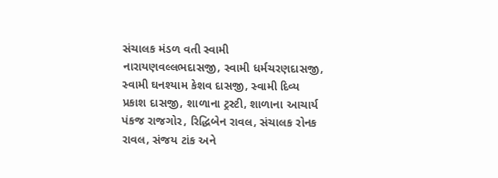સંચાલક મંડળ વતી સ્વામી નારાયણવલ્લભદાસજી, સ્વામી ધર્મચરણદાસજી, સ્વામી ઘનશ્યામ કેશવ દાસજી, સ્વામી દિવ્ય પ્રકાશ દાસજી, શાળાના ટ્રસ્ટી, શાળાના આચાર્ય પંકજ રાજગોર, રિદ્ધિબેન રાવલ, સંચાલક રોનક રાવલ, સંજય ટાંક અને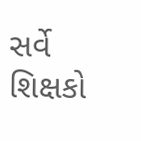સર્વે શિક્ષકો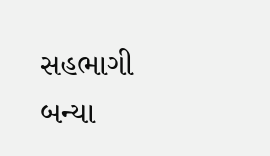સહભાગી બન્યા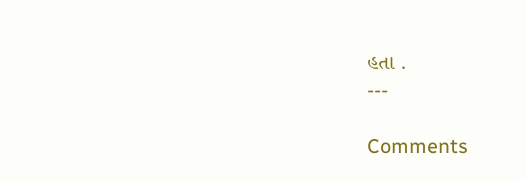હતા .
---

Comments